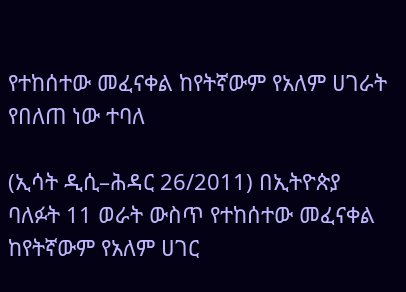የተከሰተው መፈናቀል ከየትኛውም የአለም ሀገራት የበለጠ ነው ተባለ

(ኢሳት ዲሲ–ሕዳር 26/2011) በኢትዮጵያ ባለፉት 11 ወራት ውስጥ የተከሰተው መፈናቀል ከየትኛውም የአለም ሀገር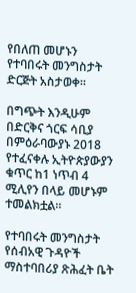የበለጠ መሆኑን የተባበሩት መንግስታት ድርጅት አስታወቀ።

በግጭት እንዲሁም በድርቅና ጎርፍ ሳቢያ በምዕራባውያኑ 2018 የተፈናቀሉ ኢትዮጵያውያን ቁጥር ከ1 ነጥብ 4 ሚሊየን በላይ መሆኑም ተመልክቷል።

የተባበሩት መንግስታት የሰብአዊ ጉዳዮች ማስተባበሪያ ጽሕፈት ቤት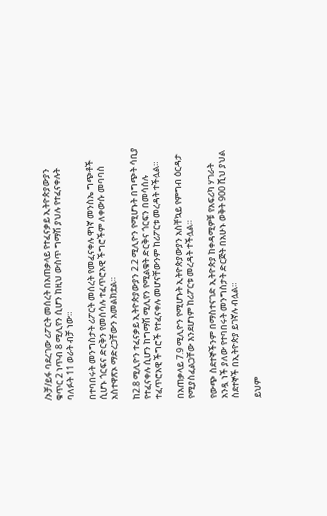/ኦቻ/ይፋ ባደረገው ሪፖርት መሰረት በአጠቃላይ የተፈናቃይ ኢትዮጵያውያን ቁጥር 2 ነጥብ 8 ሚሊየን ሲሆን ከዚህ ውስጥ ግማሽ ያህሉ የተፈናቀሉት ባለፉት 11 ወራት ብቻ ነው።

በተባበሩት መንግስታት ሪፖርት መሰረት የመፈናቀሉ ዋነኛ መንስኤ ግጭቶች ሲሆኑ ጎርፍና ድርቅን የመሰሳሉ ተፈጥሮአዊ ችግሮችም ለቀውሱ መባባስ አስተዋጽኦ ማድረጋቸውን አመልክቷል።

ከ2.8 ሚሊዮን ተፈናቃይ ኢትዮጵያውያን 2.2 ሚሊዮን የሚሆኑት በግጭት ሳቢያ የተፈናቀሉ ሲሆን ከግማሽ ሚሊየን የሚልቁት ድርቅና ጎርፍን በመሳሰሉ ተፈጥሮአዊ ችግሮች የተፈናቀሉ መሆናቸውንም ከሪፖርቱ መረዳት ተችሏል።

በአጠቃላይ 7.9 ሚሊዮን የሚሆኑት ኢትዮጵያውያን አስቸኳይ የምግብ ዕርዳታ የሚያስፈልጋቸው እንደሆነም ከሪፖርቱ መረዳት ተችሏል።

የውጭ ስደተኞችንም በማስተናገድ ኢትዮጵያ ከቀዳሚዎቹ የአፍሪካ ሃገራት አንዷ ነች ያለው የተባበሩት መንግስታት ድርጅት በአሁኑ ወቅት 900 ሺህ ያህል ስደተኞች በኢትዮጵያ ይገኛሉ ብሏል።

ይህም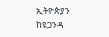ኢትዮጵያን ከዩጋንዳ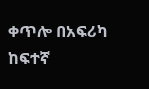ቀጥሎ በአፍሪካ ከፍተኛ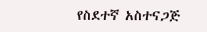የስደተኛ አስተናጋጅ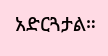አድርጓታል።